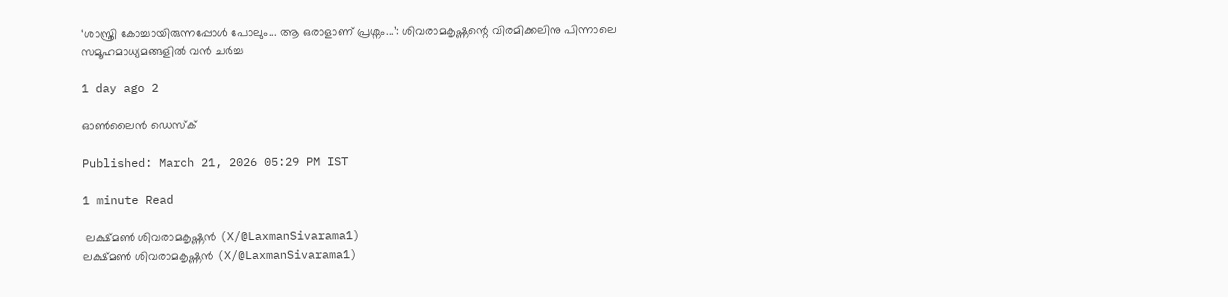‘ശാസ്ത്രി കോച്ചായിരുന്നപ്പോൾ പോലും... ആ ഒരാളാണ് പ്രശ്നം...’: ശിവരാമകൃഷ്ണന്റെ വിരമിക്കലിനു പിന്നാലെ സമൂഹമാധ്യമങ്ങളിൽ വൻ ചർച്ച

1 day ago 2

ഓൺലൈൻ ഡെസ്‌ക്

Published: March 21, 2026 05:29 PM IST

1 minute Read

 ലക്ഷ്മൺ ശിവരാമകൃഷ്ണൻ (X/@LaxmanSivarama1)
ലക്ഷ്മൺ ശിവരാമകൃഷ്ണൻ (X/@LaxmanSivarama1)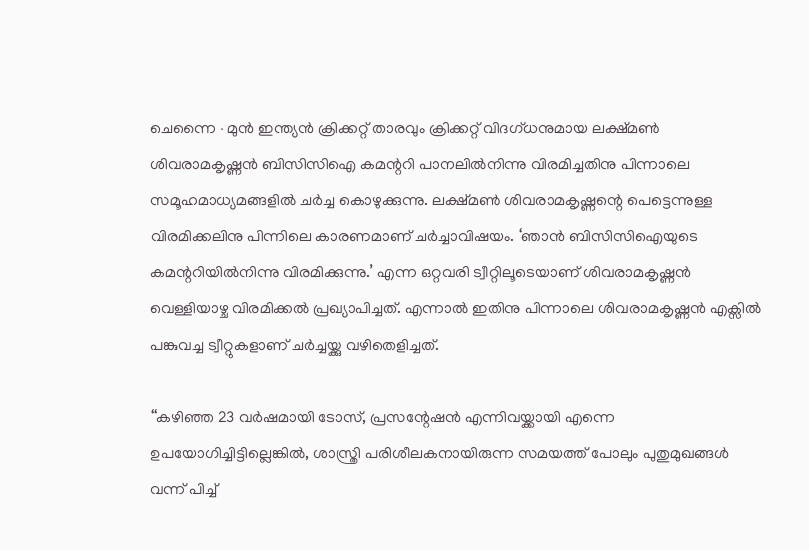ചെന്നൈ ∙ മുൻ ഇന്ത്യൻ ക്രിക്കറ്റ് താരവും ക്രിക്കറ്റ് വിദഗ്ധനുമായ ലക്ഷ്മൺ ശിവരാമകൃഷ്ണൻ ബിസിസിഐ കമന്ററി പാനലിൽനിന്നു വിരമിച്ചതിനു പിന്നാലെ സമൂഹമാധ്യമങ്ങളിൽ ചർച്ച കൊഴുക്കുന്നു. ലക്ഷ്മൺ ശിവരാമകൃഷ്ണന്റെ പെട്ടെന്നുള്ള വിരമിക്കലിനു പിന്നിലെ കാരണമാണ് ചർച്ചാവിഷയം. ‘ഞാൻ ബിസിസിഐയുടെ കമന്ററിയിൽനിന്നു വിരമിക്കുന്നു.’ എന്ന ഒറ്റവരി ട്വീറ്റിലൂടെയാണ് ശിവരാമകൃഷ്ണൻ വെള്ളിയാഴ്ച വിരമിക്കൽ പ്രഖ്യാപിച്ചത്. എന്നാൽ ഇതിനു പിന്നാലെ ശിവരാമകൃഷ്ണൻ എക്സിൽ പങ്കുവച്ച ട്വീറ്റുകളാണ് ചർച്ചയ്ക്കു വഴിതെളിച്ചത്.

‘‘കഴിഞ്ഞ 23 വർഷമായി ടോസ്, പ്രസന്റേഷൻ എന്നിവയ്ക്കായി എന്നെ ഉപയോഗിച്ചിട്ടില്ലെങ്കിൽ, ശാസ്ത്രി പരിശീലകനായിരുന്ന സമയത്ത് പോലും പുതുമുഖങ്ങൾ വന്ന് പിച്ച്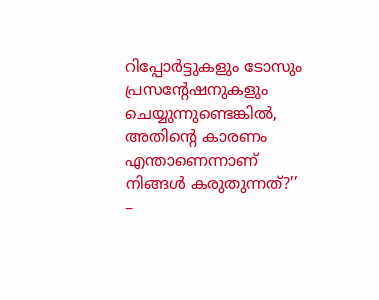റിപ്പോർട്ടുകളും ടോസും പ്രസന്റേഷനുകളും ചെയ്യുന്നുണ്ടെങ്കിൽ, അതിന്റെ കാരണം എന്താണെന്നാണ് നിങ്ങൾ കരുതുന്നത്?’’ –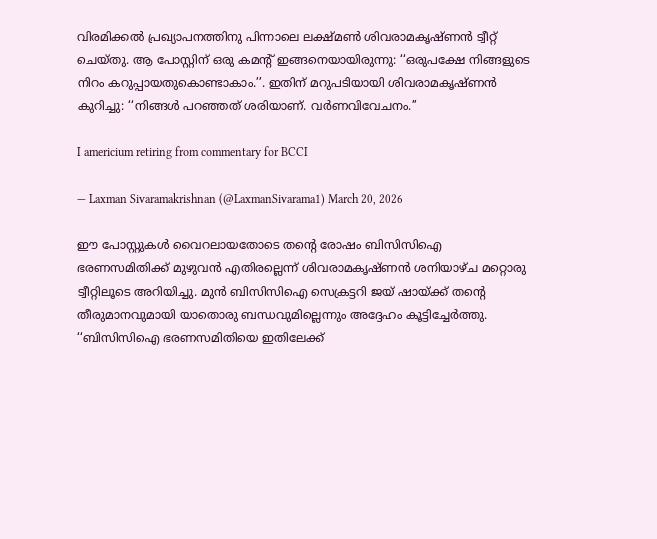വിരമിക്കൽ പ്രഖ്യാപനത്തിനു പിന്നാലെ ലക്ഷ്മൺ ശിവരാമകൃഷ്ണൻ ട്വീറ്റ് ചെയ്തു. ആ പോസ്റ്റിന് ഒരു കമന്റ് ഇങ്ങനെയായിരുന്നു: ‘‘ഒരുപക്ഷേ നിങ്ങളുടെ നിറം കറുപ്പായതുകൊണ്ടാകാം.’’. ഇതിന് മറുപടിയായി ശിവരാമകൃഷ്ണൻ കുറിച്ചു: ‘‘നിങ്ങൾ പറഞ്ഞത് ശരിയാണ്. വർണവിവേചനം.’’

I americium retiring from commentary for BCCI

— Laxman Sivaramakrishnan (@LaxmanSivarama1) March 20, 2026

ഈ പോസ്റ്റുകൾ വൈറലായതോടെ തന്റെ രോഷം ബിസിസിഐ ഭരണസമിതിക്ക് മുഴുവൻ എതിരല്ലെന്ന് ശിവരാമകൃഷ്ണൻ ശനിയാഴ്ച മറ്റൊരു ട്വീറ്റിലൂടെ അറിയിച്ചു. മുൻ ബിസിസിഐ സെക്രട്ടറി ജയ് ഷായ്ക്ക് തന്റെ തീരുമാനവുമായി യാതൊരു ബന്ധവുമില്ലെന്നും അദ്ദേഹം കൂട്ടിച്ചേർത്തു. ‘‘ബിസിസിഐ ഭരണസമിതിയെ ഇതിലേക്ക്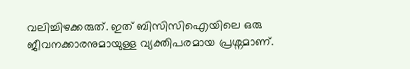വലിച്ചിഴക്കരുത്. ഇത് ബിസിസിഐയിലെ ഒരു ജീവനക്കാരനുമായുള്ള വ്യക്തിപരമായ പ്രശ്നമാണ്.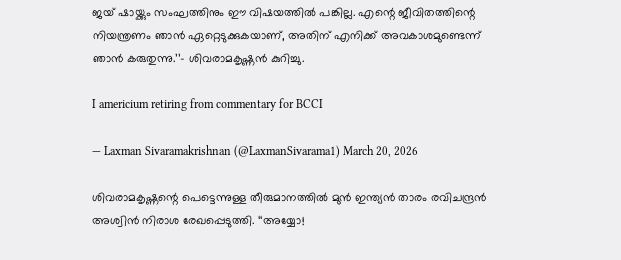ജയ് ഷായ്ക്കും സംഘത്തിനും ഈ വിഷയത്തിൽ പങ്കില്ല. എന്റെ ജീവിതത്തിന്റെ നിയന്ത്രണം ഞാൻ ഏറ്റെടുക്കുകയാണ്, അതിന് എനിക്ക് അവകാശമുണ്ടെന്ന് ഞാൻ കരുതുന്നു.’’– ശിവരാമകൃഷ്ണൻ കുറിച്ചു.

I americium retiring from commentary for BCCI

— Laxman Sivaramakrishnan (@LaxmanSivarama1) March 20, 2026

ശിവരാമകൃഷ്ണന്റെ പെട്ടെന്നുള്ള തീരുമാനത്തിൽ മുൻ ഇന്ത്യൻ താരം രവിചന്ദ്രൻ അശ്വിൻ നിരാശ രേഖപ്പെടുത്തി. ‘‘അയ്യോ!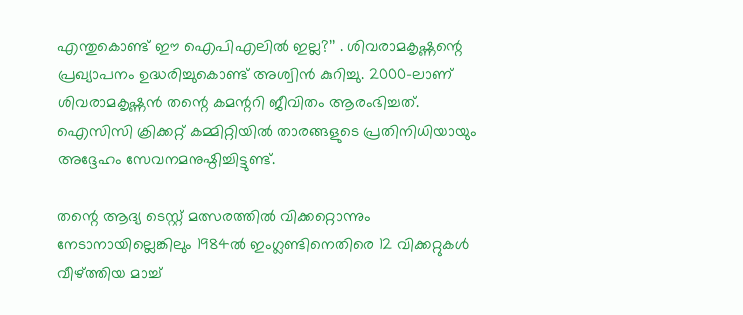എന്തുകൊണ്ട് ഈ ഐപിഎലിൽ ഇല്ല?’’ . ശിവരാമകൃഷ്ണന്റെ പ്രഖ്യാപനം ഉദ്ധരിച്ചുകൊണ്ട് അശ്വിൻ കുറിച്ചു. 2000–ലാണ് ശിവരാമകൃഷ്ണൻ തന്റെ കമന്ററി ജീവിതം ആരംഭിച്ചത്. ഐസിസി ക്രിക്കറ്റ് കമ്മിറ്റിയിൽ താരങ്ങളുടെ പ്രതിനിധിയായും അദ്ദേഹം സേവനമനുഷ്ഠിച്ചിട്ടുണ്ട്.

തന്റെ ആദ്യ ടെസ്റ്റ് മത്സരത്തിൽ വിക്കറ്റൊന്നും നേടാനായില്ലെങ്കിലും 1984ൽ ഇംഗ്ലണ്ടിനെതിരെ 12 വിക്കറ്റുകൾ വീഴ്ത്തിയ മാച്ച്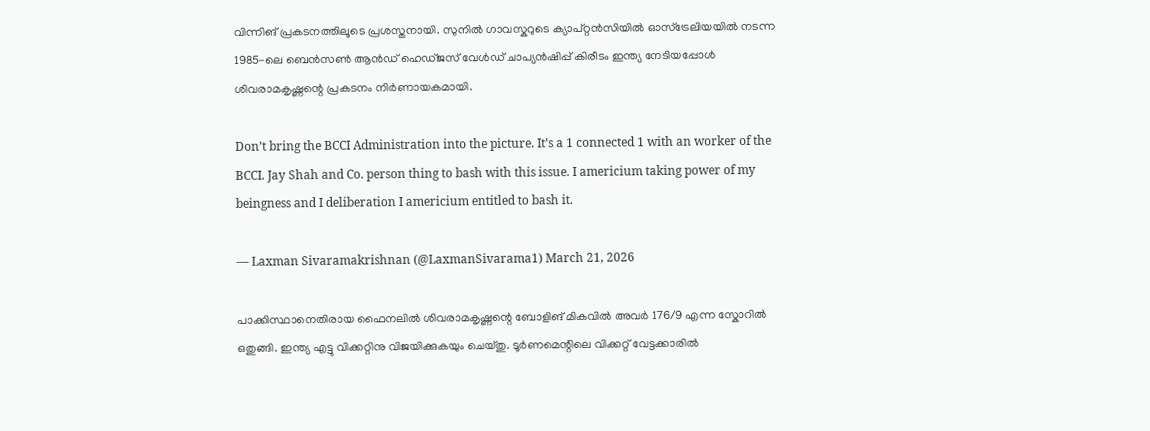വിന്നിങ് പ്രകടനത്തിലൂടെ പ്രശസ്തനായി. സുനിൽ ഗാവസ്കറുടെ ക്യാപ്റ്റൻസിയിൽ ഓസ്‌ട്രേലിയയിൽ നടന്ന 1985-ലെ ബെൻസൺ ആൻഡ് ഹെഡ്‌ജസ് വേൾഡ് ചാപ്യൻഷിപ്പ് കിരീടം ഇന്ത്യ നേടിയപ്പോൾ ശിവരാമകൃഷ്ണന്റെ പ്രകടനം നിർണായകമായി.

Don’t bring the BCCI Administration into the picture. It’s a 1 connected 1 with an worker of the BCCI. Jay Shah and Co. person thing to bash with this issue. I americium taking power of my beingness and I deliberation I americium entitled to bash it.

— Laxman Sivaramakrishnan (@LaxmanSivarama1) March 21, 2026

പാക്കിസ്ഥാനെതിരായ ഫൈനലിൽ ശിവരാമകൃഷ്ണന്റെ ബോളിങ് മികവിൽ അവർ 176/9 എന്ന സ്കോറിൽ ഒതുങ്ങി. ഇന്ത്യ എട്ടു വിക്കറ്റിനു വിജയിക്കുകയും ചെയ്തു. ടൂർണമെന്റിലെ വിക്കറ്റ് വേട്ടക്കാരിൽ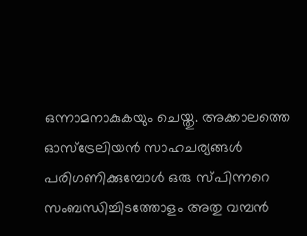ഒന്നാമനാകുകയും ചെയ്തു. അക്കാലത്തെ ഓസ്‌ട്രേലിയൻ സാഹചര്യങ്ങൾ പരിഗണിക്കുമ്പോൾ ഒരു സ്പിന്നറെ സംബന്ധിച്ചിടത്തോളം അതു വമ്പൻ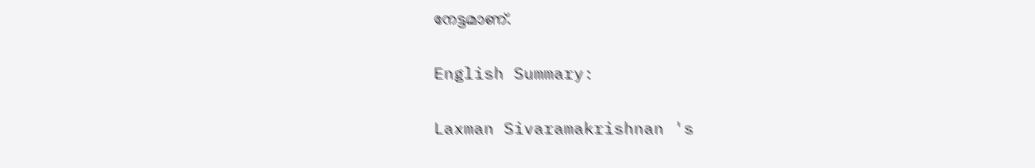നേട്ടമാണ്.

English Summary:

Laxman Sivaramakrishnan 's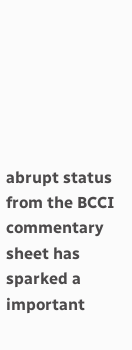abrupt status from the BCCI commentary sheet has sparked a important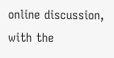online discussion, with the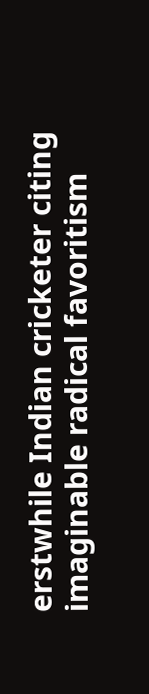erstwhile Indian cricketer citing imaginable radical favoritism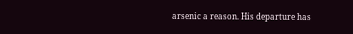arsenic a reason. His departure has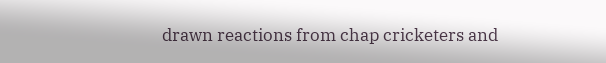drawn reactions from chap cricketers and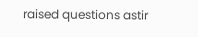raised questions astir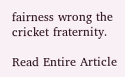fairness wrong the cricket fraternity.

Read Entire Article